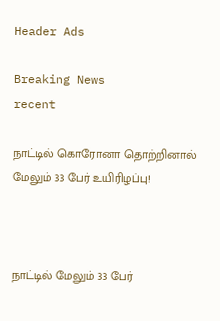Header Ads

Breaking News
recent

நாட்டில் கொரோனா தொற்றினால் மேலும் 33 பேர் உயிரிழப்பு!



நாட்டில் மேலும் 33 பேர்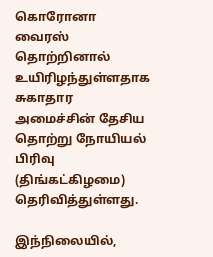கொரோனா வைரஸ் தொற்றினால் உயிரிழந்துள்ளதாக சுகாதார அமைச்சின் தேசிய தொற்று நோயியல் பிரிவு (திங்கட்கிழமை) தெரிவித்துள்ளது.

இந்நிலையில்,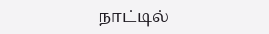நாட்டில்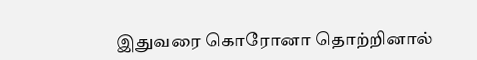இதுவரை கொரோனா தொற்றினால்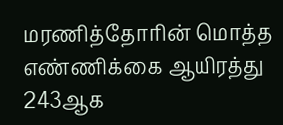மரணித்தோரின் மொத்த எண்ணிக்கை ஆயிரத்து 243ஆக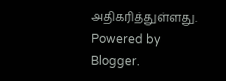அதிகரித்துள்ளது.
Powered by Blogger.